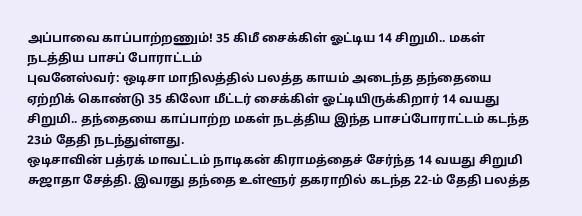அப்பாவை காப்பாற்றணும்! 35 கிமீ சைக்கிள் ஓட்டிய 14 சிறுமி.. மகள் நடத்திய பாசப் போராட்டம்
புவனேஸ்வர்: ஒடிசா மாநிலத்தில் பலத்த காயம் அடைந்த தந்தையை ஏற்றிக் கொண்டு 35 கிலோ மீட்டர் சைக்கிள் ஓட்டியிருக்கிறார் 14 வயது சிறுமி.. தந்தையை காப்பாற்ற மகள் நடத்திய இந்த பாசப்போராட்டம் கடந்த 23ம் தேதி நடந்துள்ளது.
ஒடிசாவின் பத்ரக் மாவட்டம் நாடிகன் கிராமத்தைச் சேர்ந்த 14 வயது சிறுமி சுஜாதா சேத்தி. இவரது தந்தை உள்ளூர் தகராறில் கடந்த 22-ம் தேதி பலத்த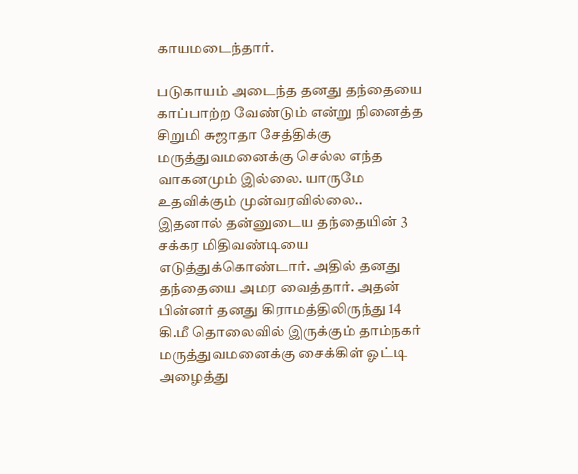காயமடைந்தார்.

படுகாயம் அடைந்த தனது தந்தையை காப்பாற்ற வேண்டும் என்று நினைத்த சிறுமி சுஜாதா சேத்திக்கு மருத்துவமனைக்கு செல்ல எந்த வாகனமும் இல்லை. யாருமே உதவிக்கும் முன்வரவில்லை.. இதனால் தன்னுடைய தந்தையின் 3 சக்கர மிதிவண்டியை எடுத்துக்கொண்டார். அதில் தனது தந்தையை அமர வைத்தார். அதன் பின்னர் தனது கிராமத்திலிருந்து 14 கி.மீ தொலைவில் இருக்கும் தாம்நகர் மருத்துவமனைக்கு சைக்கிள் ஓட்டி அழைத்து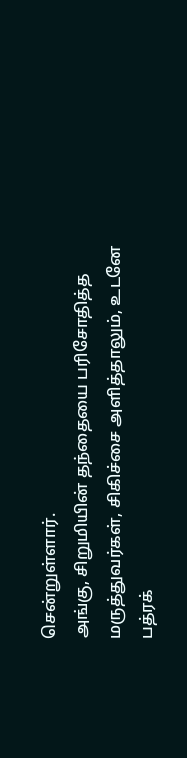சென்றுள்ளார்.
அங்கு, சிறுமியின் தந்தையை பரிசோதித்த மருத்துவர்கள், சிகிச்சை அளித்தாலும், உடனே பத்ரக்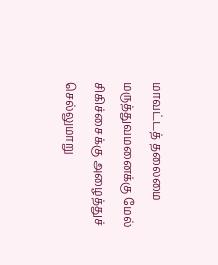மாவட்டத் தலைமை மருத்துவமனைக்கு மேல் சிகிச்சைக்கு அழைத்துச் செல்லுமாறு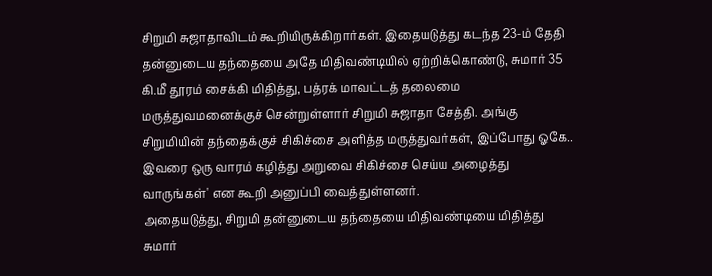சிறுமி சுஜாதாவிடம் கூறியிருக்கிறார்கள். இதையடுத்து கடந்த 23-ம் தேதி தன்னுடைய தந்தையை அதே மிதிவண்டியில் ஏற்றிக்கொண்டு, சுமார் 35 கி.மீ தூரம் சைக்கி மிதித்து, பத்ரக் மாவட்டத் தலைமை மருத்துவமனைக்குச் சென்றுள்ளார் சிறுமி சுஜாதா சேத்தி. அங்கு சிறுமியின் தந்தைக்குச் சிகிச்சை அளித்த மருத்துவர்கள், இப்போது ஓகே.. இவரை ஒரு வாரம் கழித்து அறுவை சிகிச்சை செய்ய அழைத்து வாருங்கள்' என கூறி அனுப்பி வைத்துள்ளனர்.
அதையடுத்து, சிறுமி தன்னுடைய தந்தையை மிதிவண்டியை மிதித்து சுமார்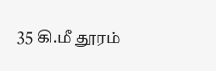35 கி.மீ தூரம்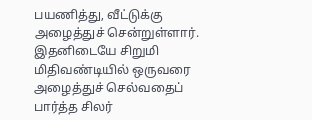பயணித்து, வீட்டுக்கு அழைத்துச் சென்றுள்ளார். இதனிடையே சிறுமி மிதிவண்டியில் ஒருவரை அழைத்துச் செல்வதைப் பார்த்த சிலர்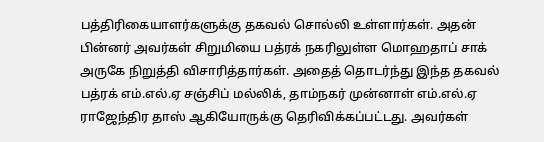பத்திரிகையாளர்களுக்கு தகவல் சொல்லி உள்ளார்கள். அதன் பின்னர் அவர்கள் சிறுமியை பத்ரக் நகரிலுள்ள மொஹதாப் சாக் அருகே நிறுத்தி விசாரித்தார்கள். அதைத் தொடர்ந்து இந்த தகவல் பத்ரக் எம்.எல்.ஏ சஞ்சிப் மல்லிக், தாம்நகர் முன்னாள் எம்.எல்.ஏ ராஜேந்திர தாஸ் ஆகியோருக்கு தெரிவிக்கப்பட்டது. அவர்கள்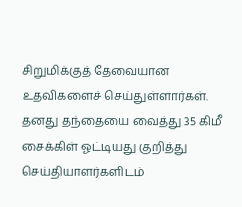சிறுமிக்குத் தேவையான உதவிகளைச் செய்துள்ளார்கள்.
தனது தந்தையை வைத்து 35 கிமீ சைக்கிள் ஓட்டியது குறித்து செய்தியாளர்களிடம்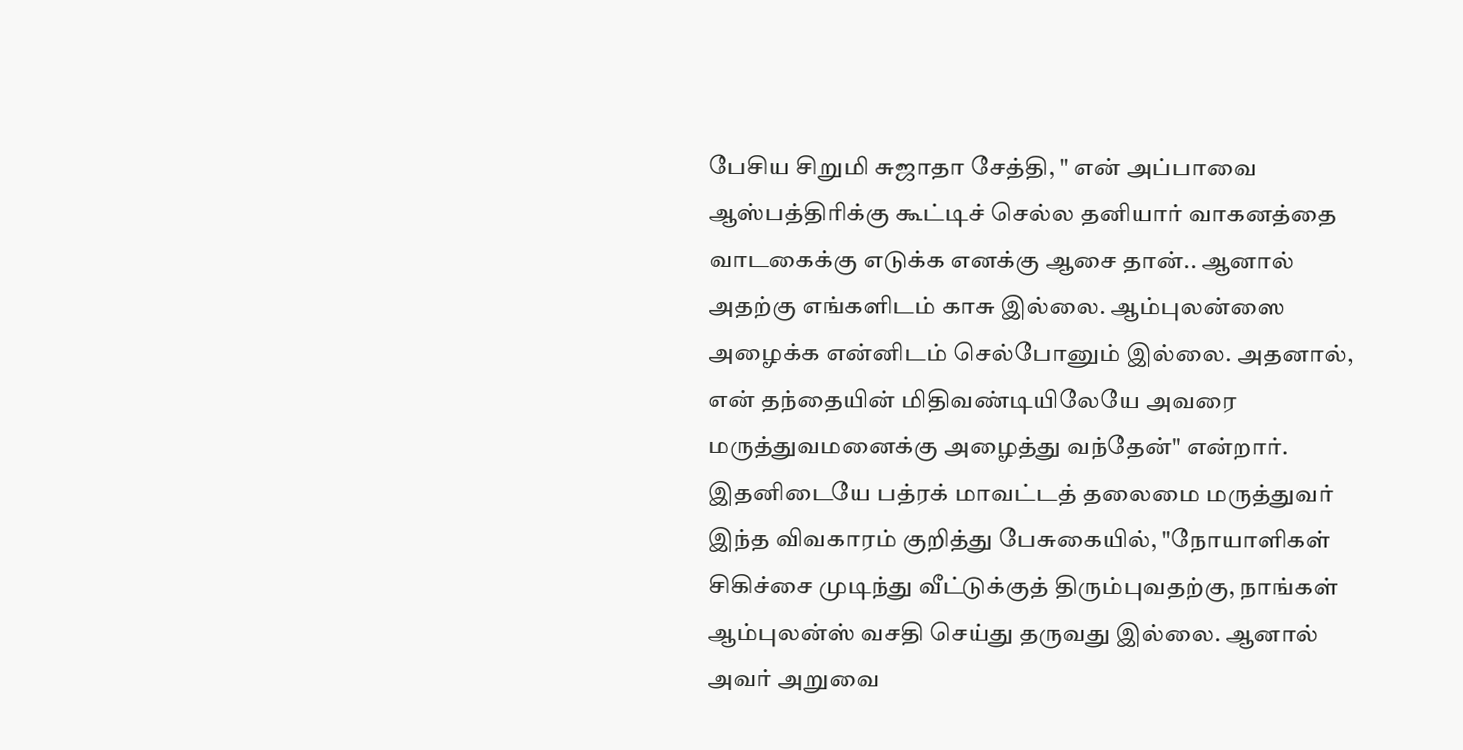பேசிய சிறுமி சுஜாதா சேத்தி, " என் அப்பாவை ஆஸ்பத்திரிக்கு கூட்டிச் செல்ல தனியார் வாகனத்தை வாடகைக்கு எடுக்க எனக்கு ஆசை தான்.. ஆனால் அதற்கு எங்களிடம் காசு இல்லை. ஆம்புலன்ஸை அழைக்க என்னிடம் செல்போனும் இல்லை. அதனால், என் தந்தையின் மிதிவண்டியிலேயே அவரை மருத்துவமனைக்கு அழைத்து வந்தேன்" என்றார்.
இதனிடையே பத்ரக் மாவட்டத் தலைமை மருத்துவர் இந்த விவகாரம் குறித்து பேசுகையில், "நோயாளிகள் சிகிச்சை முடிந்து வீட்டுக்குத் திரும்புவதற்கு, நாங்கள் ஆம்புலன்ஸ் வசதி செய்து தருவது இல்லை. ஆனால் அவர் அறுவை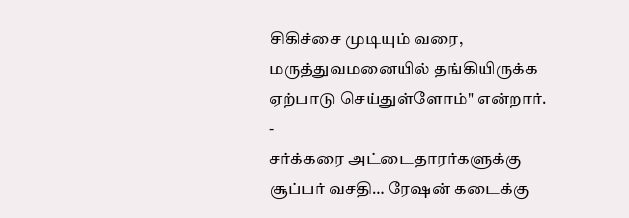சிகிச்சை முடியும் வரை, மருத்துவமனையில் தங்கியிருக்க ஏற்பாடு செய்துள்ளோம்" என்றார்.
-
சர்க்கரை அட்டைதாரர்களுக்கு சூப்பர் வசதி… ரேஷன் கடைக்கு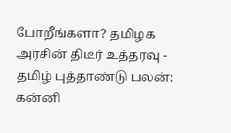போறீங்களா? தமிழக அரசின் திடீர் உத்தரவு -
தமிழ் புத்தாண்டு பலன்: கன்னி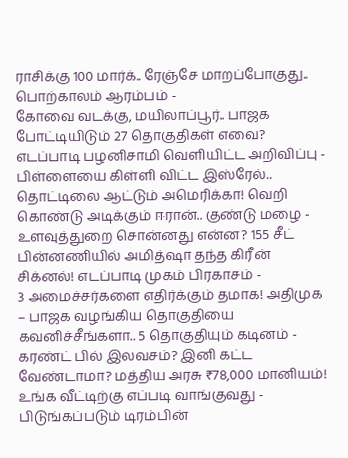ராசிக்கு 100 மார்க்.. ரேஞ்சே மாறப்போகுது.. பொற்காலம் ஆரம்பம் -
கோவை வடக்கு, மயிலாப்பூர்.. பாஜக போட்டியிடும் 27 தொகுதிகள் எவை? எடப்பாடி பழனிசாமி வெளியிட்ட அறிவிப்பு -
பிள்ளையை கிள்ளி விட்ட இஸ்ரேல்.. தொட்டிலை ஆட்டும் அமெரிக்கா! வெறி கொண்டு அடிக்கும் ஈரான்.. குண்டு மழை -
உளவுத்துறை சொன்னது என்ன? 155 சீட் பின்னணியில் அமித்ஷா தந்த கிரீன் சிக்னல்! எடப்பாடி முகம் பிரகாசம் -
3 அமைச்சர்களை எதிர்க்கும் தமாக! அதிமுக – பாஜக வழங்கிய தொகுதியை கவனிச்சீங்களா.. 5 தொகுதியும் கடினம் -
கரண்ட் பில் இலவசம்? இனி கட்ட வேண்டாமா? மத்திய அரசு ₹78,000 மானியம்! உங்க வீட்டிற்கு எப்படி வாங்குவது -
பிடுங்கப்படும் டிரம்பின்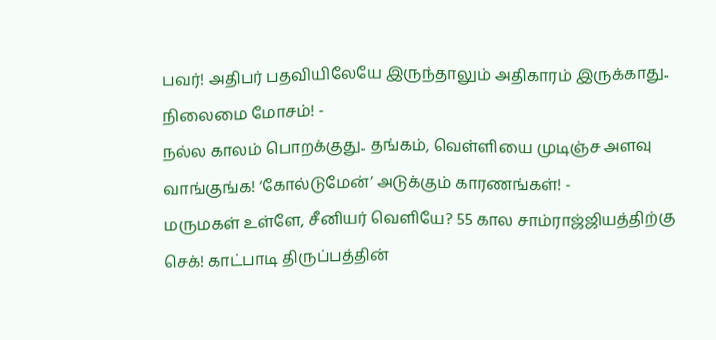பவர்! அதிபர் பதவியிலேயே இருந்தாலும் அதிகாரம் இருக்காது.. நிலைமை மோசம்! -
நல்ல காலம் பொறக்குது.. தங்கம், வெள்ளியை முடிஞ்ச அளவு வாங்குங்க! ‘கோல்டுமேன்’ அடுக்கும் காரணங்கள்! -
மருமகள் உள்ளே, சீனியர் வெளியே? 55 கால சாம்ராஜ்ஜியத்திற்கு செக்! காட்பாடி திருப்பத்தின்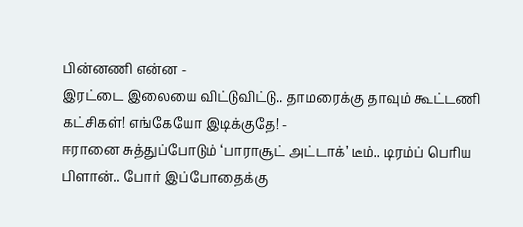பின்னணி என்ன -
இரட்டை இலையை விட்டுவிட்டு.. தாமரைக்கு தாவும் கூட்டணி கட்சிகள்! எங்கேயோ இடிக்குதே! -
ஈரானை சுத்துப்போடும் ‘பாராசூட் அட்டாக்’ டீம்.. டிரம்ப் பெரிய பிளான்.. போர் இப்போதைக்கு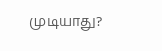முடியாது?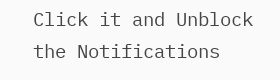Click it and Unblock the Notifications